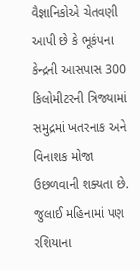વૈજ્ઞાનિકોએ ચેતવણી આપી છે કે ભૂકંપના કેન્દ્રની આસપાસ 300 કિલોમીટરની ત્રિજ્યામાં સમુદ્રમાં ખતરનાક અને વિનાશક મોજા ઉછળવાની શક્યતા છે. જુલાઈ મહિનામાં પણ રશિયાના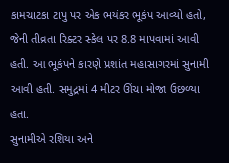કામચાટકા ટાપુ પર એક ભયંકર ભૂકંપ આવ્યો હતો, જેની તીવ્રતા રિક્ટર સ્કેલ પર 8.8 માપવામાં આવી હતી. આ ભૂકંપને કારણે પ્રશાંત મહાસાગરમાં સુનામી આવી હતી. સમુદ્રમાં 4 મીટર ઊંચા મોજા ઉછળ્યા હતા.
સુનામીએ રશિયા અને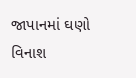જાપાનમાં ઘણો વિનાશ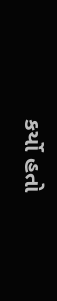કર્યો હતો